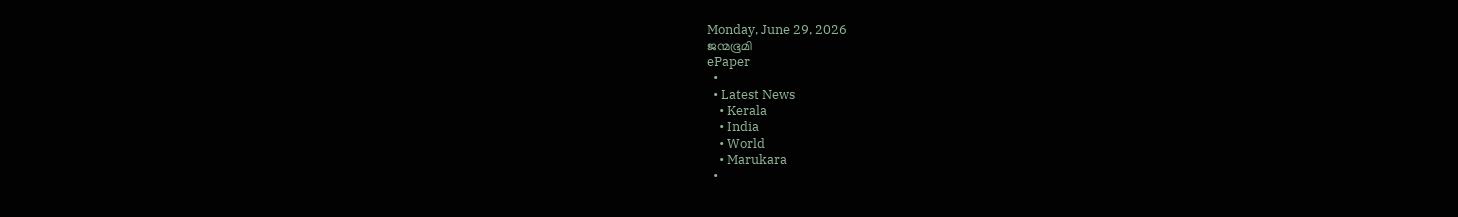Monday, June 29, 2026
ജന്മഭൂമി
ePaper
  •
  • Latest News
    • Kerala
    • India
    • World
    • Marukara
  •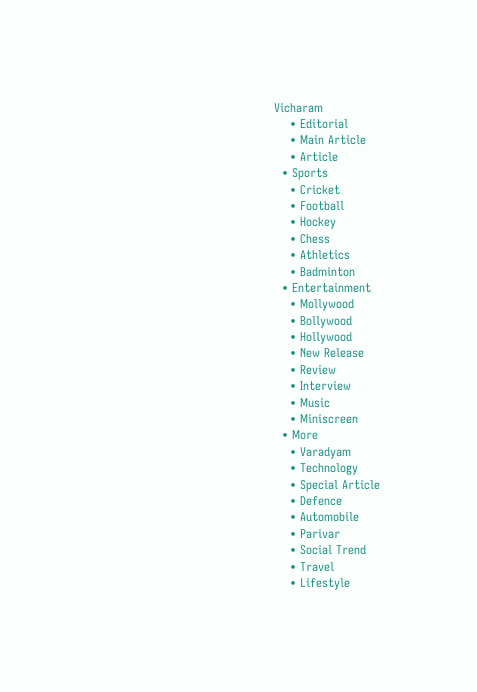Vicharam
    • Editorial
    • Main Article
    • Article
  • Sports
    • Cricket
    • Football
    • Hockey
    • Chess
    • Athletics
    • Badminton
  • Entertainment
    • Mollywood
    • Bollywood
    • Hollywood
    • New Release
    • Review
    • Interview
    • Music
    • Miniscreen
  • More
    • Varadyam
    • Technology
    • Special Article
    • Defence
    • Automobile
    • Parivar
    • Social Trend
    • Travel
    • Lifestyle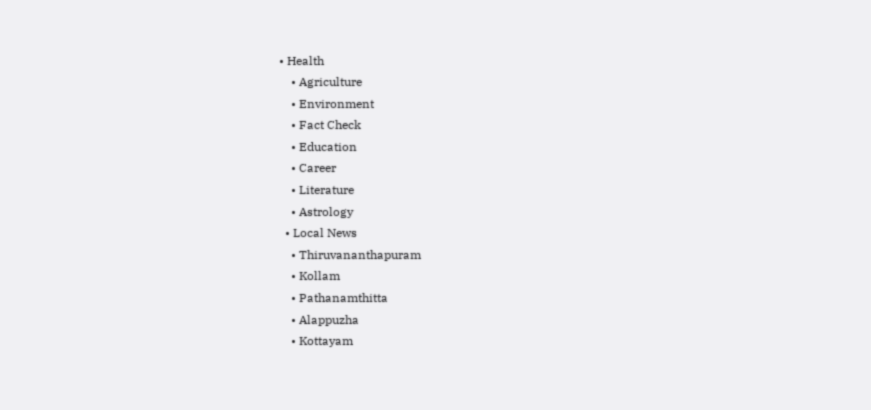• Health
    • Agriculture
    • Environment
    • Fact Check
    • Education
    • Career
    • Literature
    • Astrology
  • Local News
    • Thiruvananthapuram
    • Kollam
    • Pathanamthitta
    • Alappuzha
    • Kottayam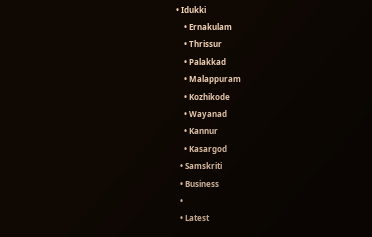• Idukki
    • Ernakulam
    • Thrissur
    • Palakkad
    • Malappuram
    • Kozhikode
    • Wayanad
    • Kannur
    • Kasargod
  • Samskriti
  • Business
  •
  • Latest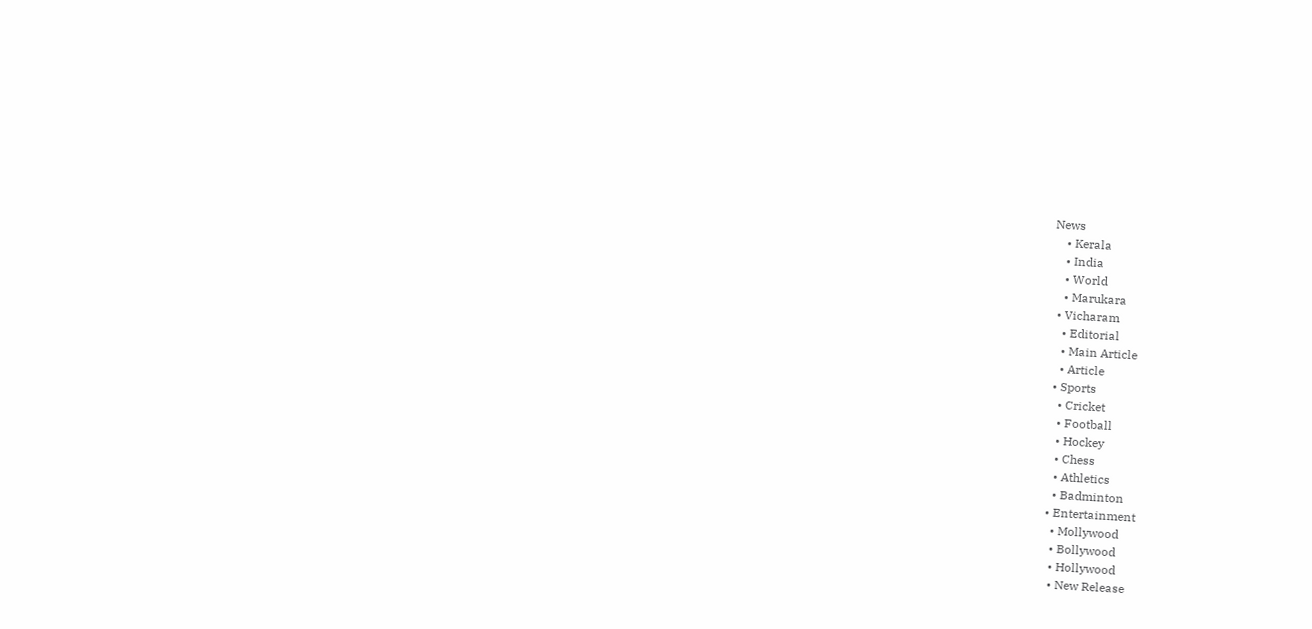News
    • Kerala
    • India
    • World
    • Marukara
  • Vicharam
    • Editorial
    • Main Article
    • Article
  • Sports
    • Cricket
    • Football
    • Hockey
    • Chess
    • Athletics
    • Badminton
  • Entertainment
    • Mollywood
    • Bollywood
    • Hollywood
    • New Release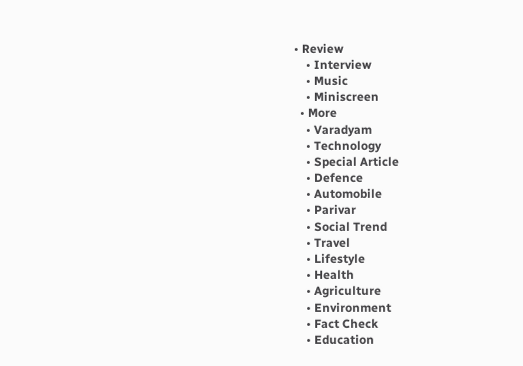• Review
    • Interview
    • Music
    • Miniscreen
  • More
    • Varadyam
    • Technology
    • Special Article
    • Defence
    • Automobile
    • Parivar
    • Social Trend
    • Travel
    • Lifestyle
    • Health
    • Agriculture
    • Environment
    • Fact Check
    • Education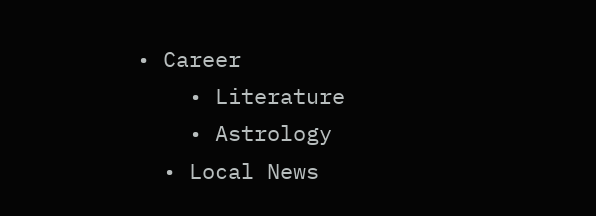• Career
    • Literature
    • Astrology
  • Local News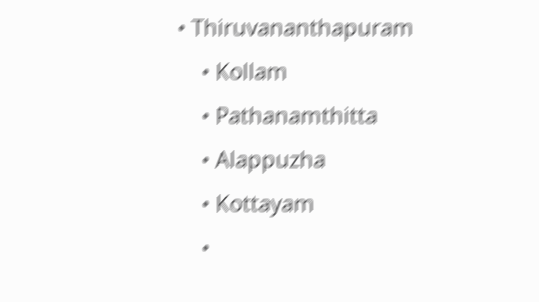• Thiruvananthapuram
    • Kollam
    • Pathanamthitta
    • Alappuzha
    • Kottayam
    •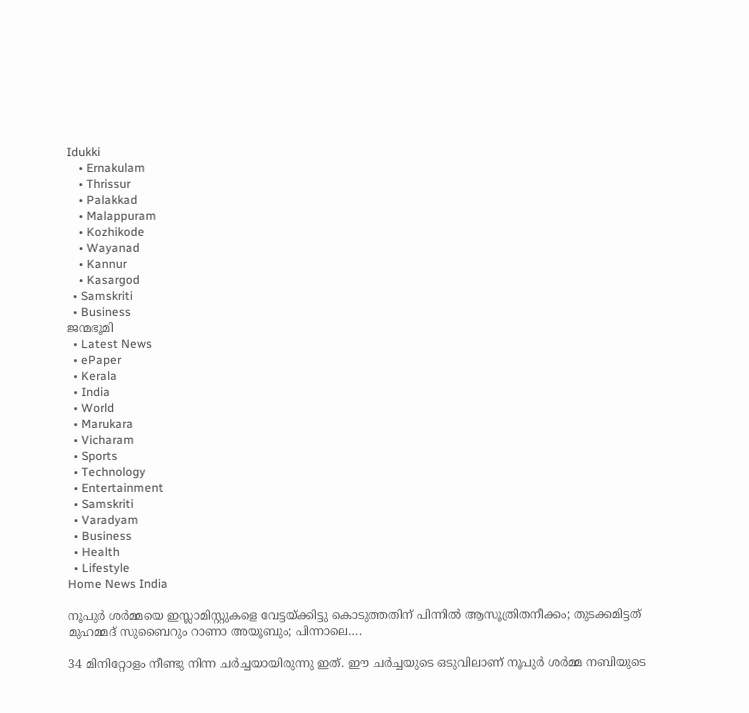Idukki
    • Ernakulam
    • Thrissur
    • Palakkad
    • Malappuram
    • Kozhikode
    • Wayanad
    • Kannur
    • Kasargod
  • Samskriti
  • Business
ജന്മഭൂമി
  • Latest News
  • ePaper
  • Kerala
  • India
  • World
  • Marukara
  • Vicharam
  • Sports
  • Technology
  • Entertainment
  • Samskriti
  • Varadyam
  • Business
  • Health
  • Lifestyle
Home News India

നൂപുര്‍ ശര്‍മ്മയെ ഇസ്ലാമിസ്റ്റുകളെ വേട്ടയ്‌ക്കിട്ടു കൊടുത്തതിന് പിന്നില്‍ ആസൂത്രിതനീക്കം; തുടക്കമിട്ടത് മുഹമ്മദ് സുബൈറും റാണാ അയൂബും; പിന്നാലെ….

34 മിനിറ്റോളം നീണ്ടു നിന്ന ചര്‍ച്ചയായിരുന്നു ഇത്. ഈ ചര്‍ച്ചയുടെ ഒടുവിലാണ് നൂപുര്‍ ശര്‍മ്മ നബിയുടെ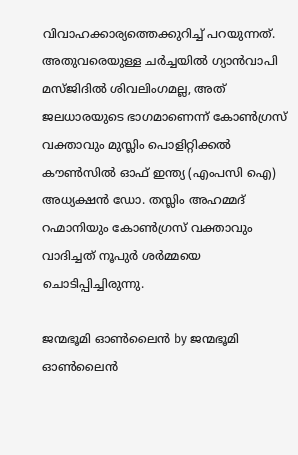വിവാഹക്കാര്യത്തെക്കുറിച്ച് പറയുന്നത്. അതുവരെയുള്ള ചര്‍ച്ചയില്‍ ഗ്യാന്‍വാപി മസ്ജിദില്‍ ശിവലിംഗമല്ല, അത് ജലധാരയുടെ ഭാഗമാണെന്ന് കോണ്‍ഗ്രസ് വക്താവും മുസ്ലിം പൊളിറ്റിക്കല്‍ കൗണ്‍സില്‍ ഓഫ് ഇന്ത്യ (എംപസി ഐ) അധ്യക്ഷന്‍ ഡോ. തസ്ലിം അഹമ്മദ് റഹ്മാനിയും കോണ്‍ഗ്രസ് വക്താവും വാദിച്ചത് നൂപുര്‍ ശര്‍മ്മയെ ചൊടിപ്പിച്ചിരുന്നു.

ജന്മഭൂമി ഓണ്‍ലൈന്‍ by ജന്മഭൂമി ഓണ്‍ലൈന്‍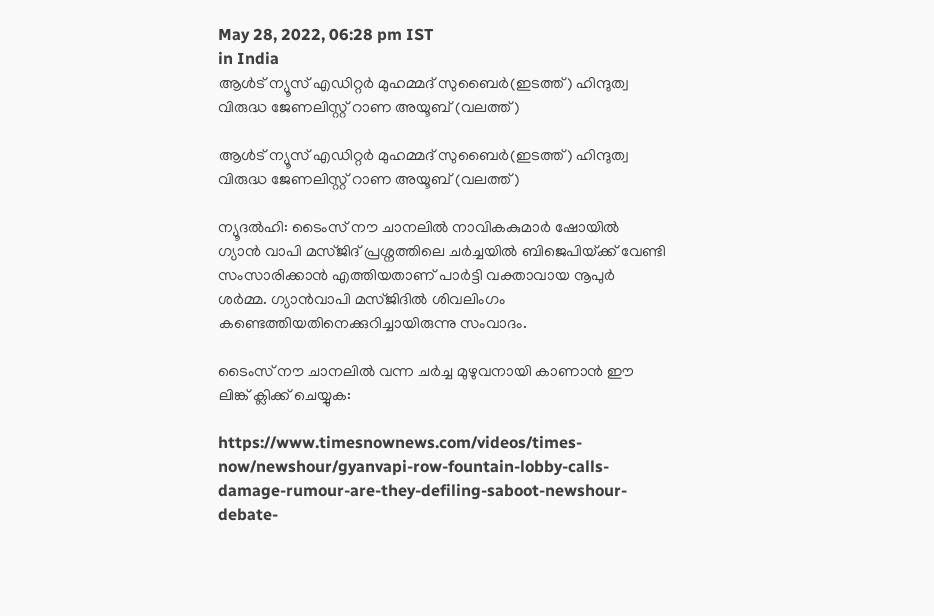May 28, 2022, 06:28 pm IST
in India
ആള്‍‍ട് ന്യൂസ് എഡിറ്റര്‍ മുഹമ്മദ് സുബൈര്‍(ഇടത്ത്) ഹിന്ദുത്വ വിരുദ്ധ ജേണലിസ്റ്റ് റാണ അയൂബ് (വലത്ത്)

ആള്‍‍ട് ന്യൂസ് എഡിറ്റര്‍ മുഹമ്മദ് സുബൈര്‍(ഇടത്ത്) ഹിന്ദുത്വ വിരുദ്ധ ജേണലിസ്റ്റ് റാണ അയൂബ് (വലത്ത്)

ന്യൂദല്‍ഹി: ടൈംസ് നൗ ചാനലില്‍ നാവികകുമാര്‍ ഷോയില്‍ ഗ്യാന്‍ വാപി മസ്ജിദ് പ്രശ്നത്തിലെ ചര്‍ച്ചയില്‍ ബിജെപിയ്‌ക്ക് വേണ്ടി സംസാരിക്കാന്‍ എത്തിയതാണ് പാര്‍ട്ടി വക്താവായ നൂപുര്‍ ശര്‍മ്മ. ഗ്യാന്‍വാപി മസ്ജിദില്‍ ശിവലിംഗം കണ്ടെത്തിയതിനെക്കുറിച്ചായിരുന്നു സംവാദം.

ടൈംസ് നൗ ചാനലില്‍ വന്ന ചര്‍ച്ച മുഴുവനായി കാണാന്‍ ഈ ലിങ്ക് ക്ലിക്ക് ചെയ്യുക:

https://www.timesnownews.com/videos/times-now/newshour/gyanvapi-row-fountain-lobby-calls-damage-rumour-are-they-defiling-saboot-newshour-debate-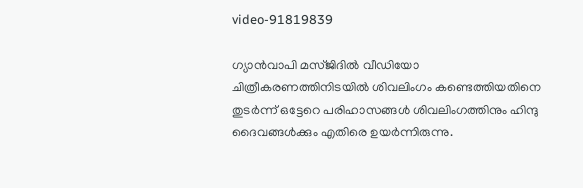video-91819839

ഗ്യാന്‍വാപി മസ്ജിദില്‍ വീഡിയോ ചിത്രീകരണത്തിനിടയില്‍ ശിവലിംഗം കണ്ടെത്തിയതിനെ തുടര്‍ന്ന് ഒട്ടേറെ പരിഹാസങ്ങള്‍ ശിവലിംഗത്തിനും ഹിന്ദു ദൈവങ്ങള്‍ക്കും എതിരെ ഉയര്‍ന്നിരുന്നു.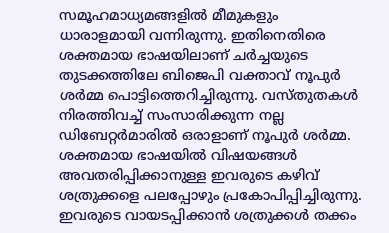സമൂഹമാധ്യമങ്ങളില്‍ മീമുകളും ധാരാളമായി വന്നിരുന്നു. ഇതിനെതിരെ ശക്തമായ ഭാഷയിലാണ് ചര്‍ച്ചയുടെ തുടക്കത്തിലേ ബിജെപി വക്താവ് നൂപുര്‍ ശര്‍മ്മ പൊട്ടിത്തെറിച്ചിരുന്നു. വസ്തുതകള്‍ നിരത്തിവച്ച് സംസാരിക്കുന്ന നല്ല ഡിബേറ്റര്‍മാരില്‍ ഒരാളാണ് നൂപുര്‍ ശര്‍മ്മ. ശക്തമായ ഭാഷയില്‍ വിഷയങ്ങള്‍ അവതരിപ്പിക്കാനുള്ള ഇവരുടെ കഴിവ് ശത്രുക്കളെ പലപ്പോഴും പ്രകോപിപ്പിച്ചിരുന്നു. ഇവരുടെ വായടപ്പിക്കാന്‍ ശത്രുക്കള്‍ തക്കം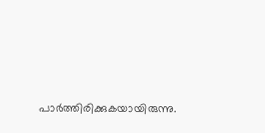പാര്‍ത്തിരിക്കുകയായിരുന്നു.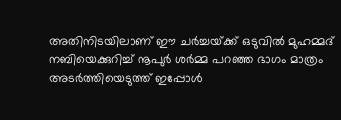അതിനിടയിലാണ് ഈ ചര്‍ച്ചയ്‌ക്ക് ഒടുവില്‍ മുഹമ്മദ് നബിയെക്കുറിച്ച് നൂപുര്‍ ശര്‍മ്മ പറഞ്ഞ ഭാഗം മാത്രം അടര്‍ത്തിയെടുത്ത് ഇപ്പോള്‍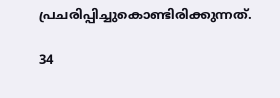പ്രചരിപ്പിച്ചുകൊണ്ടിരിക്കുന്നത്.

34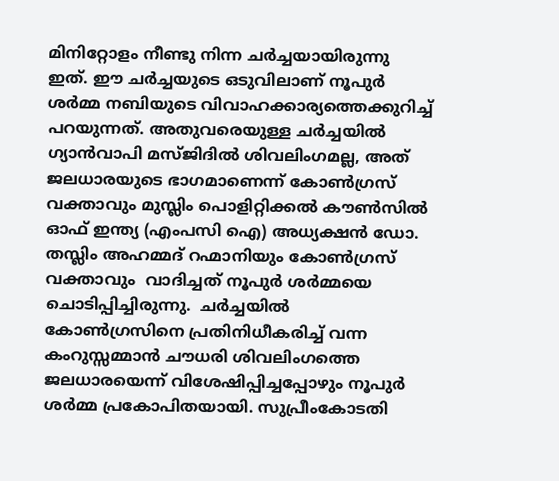മിനിറ്റോളം നീണ്ടു നിന്ന ചര്‍ച്ചയായിരുന്നു ഇത്. ഈ ചര്‍ച്ചയുടെ ഒടുവിലാണ് നൂപുര്‍ ശര്‍മ്മ നബിയുടെ വിവാഹക്കാര്യത്തെക്കുറിച്ച് പറയുന്നത്. അതുവരെയുള്ള ചര്‍ച്ചയില്‍ ഗ്യാന്‍വാപി മസ്ജിദില്‍ ശിവലിംഗമല്ല, അത് ജലധാരയുടെ ഭാഗമാണെന്ന് കോണ്‍ഗ്രസ് വക്താവും മുസ്ലിം പൊളിറ്റിക്കല്‍ കൗണ്‍സില്‍ ഓഫ് ഇന്ത്യ (എംപസി ഐ) അധ്യക്ഷന്‍ ഡോ. തസ്ലിം അഹമ്മദ് റഹ്മാനിയും കോണ്‍ഗ്രസ് വക്താവും  വാദിച്ചത് നൂപുര്‍ ശര്‍മ്മയെ ചൊടിപ്പിച്ചിരുന്നു.  ചര്‍ച്ചയില്‍ കോണ്‍ഗ്രസിനെ പ്രതിനിധീകരിച്ച് വന്ന കംറുസ്സമ്മാന്‍ ചൗധരി ശിവലിംഗത്തെ ജലധാരയെന്ന് വിശേഷിപ്പിച്ചപ്പോഴും നൂപുര്‍ ശര്‍മ്മ പ്രകോപിതയായി. സുപ്രീംകോടതി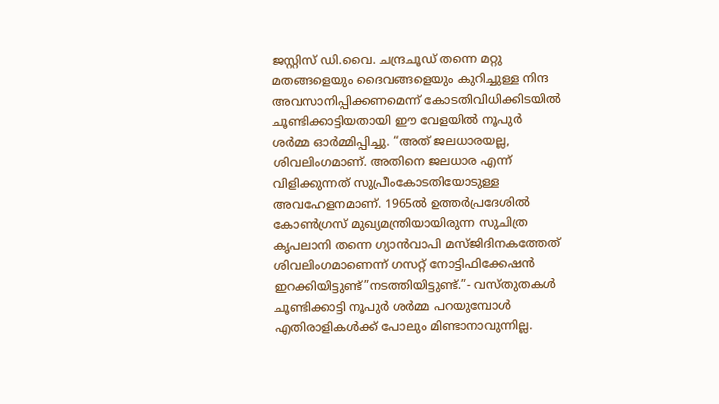ജസ്റ്റിസ് ഡി.വൈ. ചന്ദ്രചൂഡ് തന്നെ മറ്റു മതങ്ങളെയും ദൈവങ്ങളെയും കുറിച്ചുള്ള നിന്ദ അവസാനിപ്പിക്കണമെന്ന് കോടതിവിധിക്കിടയില്‍ ചൂണ്ടിക്കാട്ടിയതായി ഈ വേളയില്‍ നൂപുര്‍ ശര്‍മ്മ ഓര്‍മ്മിപ്പിച്ചു. “അത് ജലധാരയല്ല, ശിവലിംഗമാണ്. അതിനെ ജലധാര എന്ന് വിളിക്കുന്നത് സുപ്രീംകോടതിയോടുള്ള അവഹേളനമാണ്. 1965ല്‍ ഉത്തര്‍പ്രദേശില്‍ കോണ്‍ഗ്രസ് മുഖ്യമന്ത്രിയായിരുന്ന സുചിത്ര കൃപലാനി തന്നെ ഗ്യാന്‍വാപി മസ്ജിദിനകത്തേത് ശിവലിംഗമാണെന്ന് ഗസറ്റ് നോട്ടിഫിക്കേഷന്‍ ഇറക്കിയിട്ടുണ്ട്”നടത്തിയിട്ടുണ്ട്.”- വസ്തുതകള്‍ ചൂണ്ടിക്കാട്ടി നൂപുര്‍ ശര്‍മ്മ പറയുമ്പോള്‍ എതിരാളികള്‍ക്ക് പോലും മിണ്ടാനാവുന്നില്ല.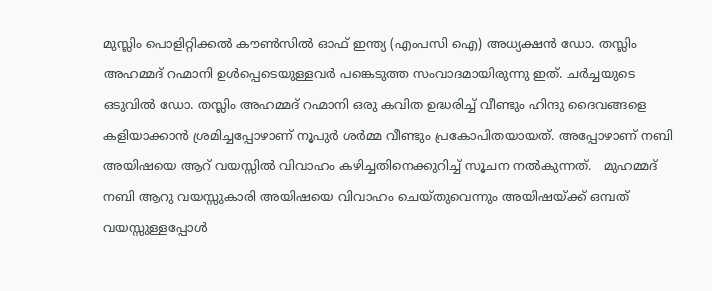മുസ്ലിം പൊളിറ്റിക്കല്‍ കൗണ്‍സില്‍ ഓഫ് ഇന്ത്യ (എംപസി ഐ) അധ്യക്ഷന്‍ ഡോ. തസ്ലിം അഹമ്മദ് റഹ്മാനി ഉള്‍പ്പെടെയുള്ളവര്‍ പങ്കെടുത്ത സംവാദമായിരുന്നു ഇത്. ചര്‍ച്ചയുടെ ഒടുവില്‍ ഡോ. തസ്ലിം അഹമ്മദ് റഹ്മാനി ഒരു കവിത ഉദ്ധരിച്ച് വീണ്ടും ഹിന്ദു ദൈവങ്ങളെ കളിയാക്കാന്‍ ശ്രമിച്ചപ്പോഴാണ് നൂപുര്‍ ശര്‍മ്മ വീണ്ടും പ്രകോപിതയായത്. അപ്പോഴാണ് നബി അയിഷയെ ആറ് വയസ്സില്‍ വിവാഹം കഴിച്ചതിനെക്കുറിച്ച് സൂചന നല്‍കുന്നത്.   മുഹമ്മദ് നബി ആറു വയസ്സുകാരി അയിഷയെ വിവാഹം ചെയ്തുവെന്നും അയിഷയ്‌ക്ക് ഒമ്പത് വയസ്സുള്ളപ്പോള്‍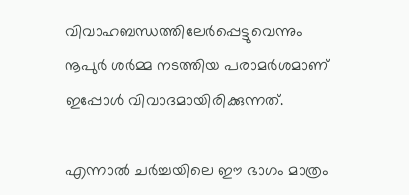വിവാഹബന്ധത്തിലേര്‍പ്പെട്ടുവെന്നും നൂപുര്‍ ശര്‍മ്മ നടത്തിയ പരാമര്‍ശമാണ് ഇപ്പോള്‍ വിവാദമായിരിക്കുന്നത്.

എന്നാല്‍ ചര്‍ച്ചയിലെ ഈ ഭാഗം മാത്രം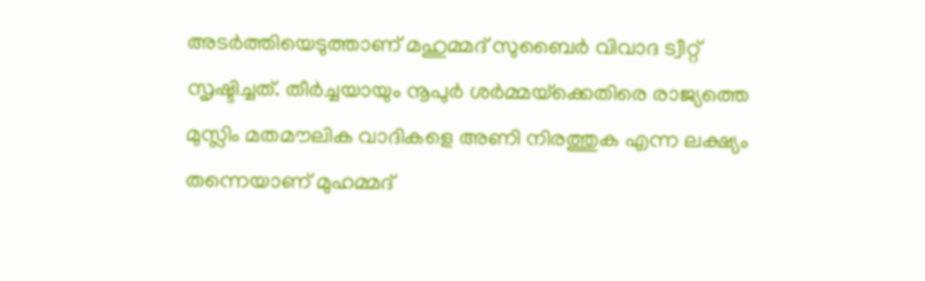അടര്‍ത്തിയെടുത്താണ് മഹുമ്മദ് സുബൈര്‍ വിവാദ ട്വീറ്റ് സൃഷ്ടിച്ചത്. തീര്‍ച്ചയായും നൂപുര്‍ ശര്‍മ്മയ്‌ക്കെതിരെ രാജ്യത്തെ മുസ്ലിം മതമൗലിക വാദികളെ അണി നിരത്തുക എന്ന ലക്ഷ്യം തന്നെയാണ് മുഹമ്മദ്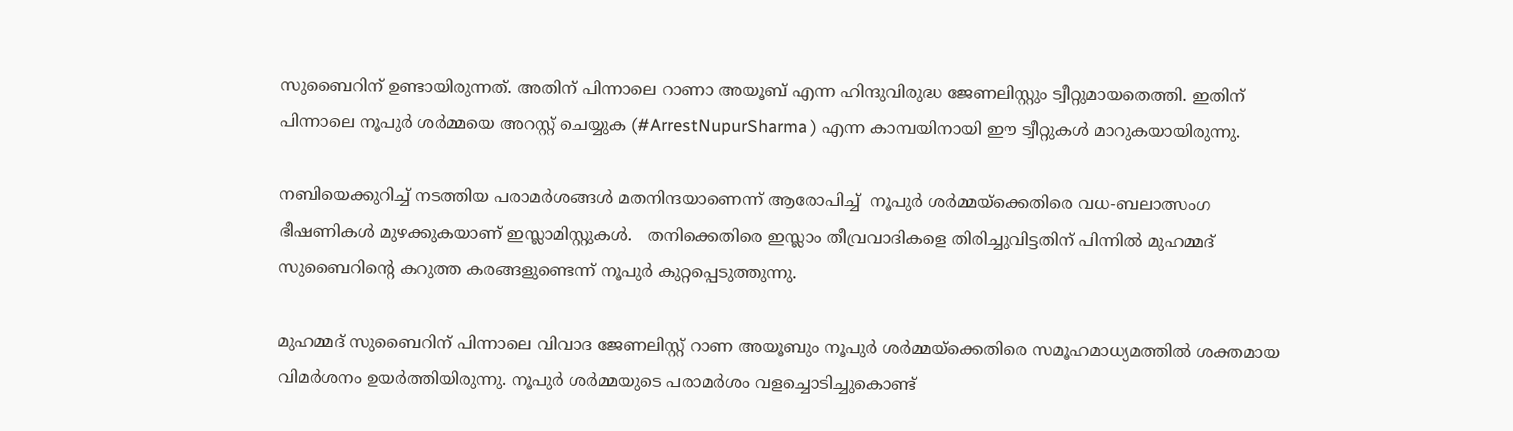സുബൈറിന് ഉണ്ടായിരുന്നത്. അതിന് പിന്നാലെ റാണാ അയൂബ് എന്ന ഹിന്ദുവിരുദ്ധ ജേണലിസ്റ്റും ട്വീറ്റുമായതെത്തി. ഇതിന് പിന്നാലെ നൂപുര്‍ ശര്‍മ്മയെ അറസ്റ്റ് ചെയ്യുക (#ArrestNupurSharma ) എന്ന കാമ്പയിനായി ഈ ട്വീറ്റുകള്‍ മാറുകയായിരുന്നു.

നബിയെക്കുറിച്ച് നടത്തിയ പരാമര്‍ശങ്ങള്‍ മതനിന്ദയാണെന്ന് ആരോപിച്ച്  നൂപുര്‍ ശര്‍മ്മയ്‌ക്കെതിരെ വധ-ബലാത്സംഗ ഭീഷണികള്‍ മുഴക്കുകയാണ് ഇസ്ലാമിസ്റ്റുകള്‍.   തനിക്കെതിരെ ഇസ്ലാം തീവ്രവാദികളെ തിരിച്ചുവിട്ടതിന് പിന്നില്‍ മുഹമ്മദ് സുബൈറിന്റെ കറുത്ത കരങ്ങളുണ്ടെന്ന് നൂപുര്‍ കുറ്റപ്പെടുത്തുന്നു.

മുഹമ്മദ് സുബൈറിന് പിന്നാലെ വിവാദ ജേണലിസ്റ്റ് റാണ അയൂബും നൂപുര്‍ ശര്‍മ്മയ്‌ക്കെതിരെ സമൂഹമാധ്യമത്തില്‍ ശക്തമായ വിമര്‍ശനം ഉയര്‍ത്തിയിരുന്നു. നൂപുര്‍ ശര്‍മ്മയുടെ പരാമര്‍ശം വളച്ചൊടിച്ചുകൊണ്ട്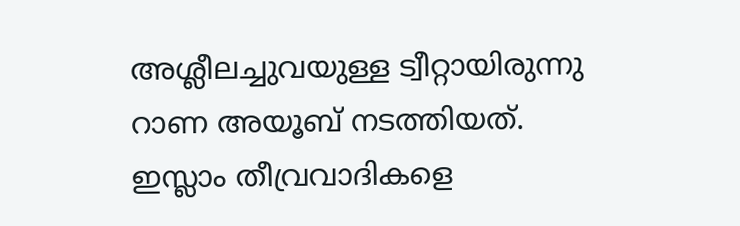അശ്ലീലച്ചുവയുള്ള ട്വീറ്റായിരുന്നു റാണ അയൂബ് നടത്തിയത്. ഇസ്ലാം തീവ്രവാദികളെ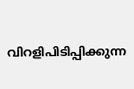വിറളിപിടിപ്പിക്കുന്ന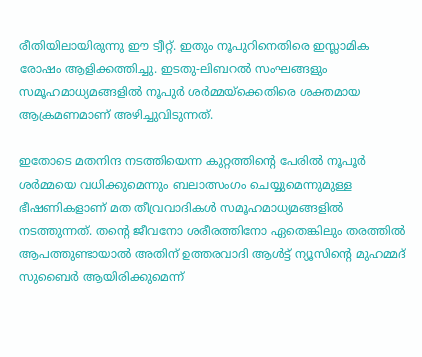രീതിയിലായിരുന്നു ഈ ട്വീറ്റ്. ഇതും നൂപുറിനെതിരെ ഇസ്ലാമിക രോഷം ആളിക്കത്തിച്ചു. ഇടതു-ലിബറല്‍ സംഘങ്ങളും സമൂഹമാധ്യമങ്ങളില്‍ നൂപുര്‍ ശര്‍മ്മയ്‌ക്കെതിരെ ശക്തമായ ആക്രമണമാണ് അഴിച്ചുവിടുന്നത്.

ഇതോടെ മതനിന്ദ നടത്തിയെന്ന കുറ്റത്തിന്റെ പേരില്‍ നൂപൂര്‍ ശര്‍മ്മയെ വധിക്കുമെന്നും ബലാത്സംഗം ചെയ്യുമെന്നുമുള്ള ഭീഷണികളാണ് മത തീവ്രവാദികള്‍ സമൂഹമാധ്യമങ്ങളില്‍ നടത്തുന്നത്. തന്റെ ജീവനോ ശരീരത്തിനോ ഏതെങ്കിലും തരത്തില്‍ ആപത്തുണ്ടായാല്‍ അതിന് ഉത്തരവാദി ആള്‍ട്ട് ന്യൂസിന്റെ മുഹമ്മദ് സുബൈര്‍ ആയിരിക്കുമെന്ന്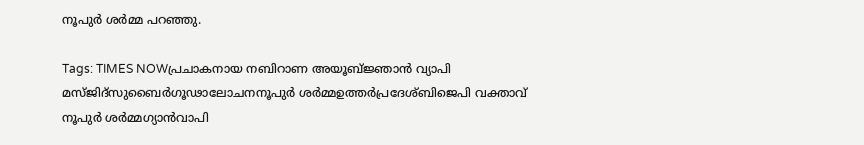നൂപുര്‍ ശര്‍മ്മ പറഞ്ഞു.

Tags: TIMES NOWപ്രചാകനായ നബിറാണ അയൂബ്ജ്ഞാന്‍ വ്യാപി മസ്ജിദ്സുബൈര്‍ഗൂഢാലോചനനൂപുര്‍ ശര്‍മ്മഉത്തര്‍പ്രദേശ്ബിജെപി വക്താവ് നൂപുര്‍ ശര്‍മ്മഗ്യാന്‍വാപി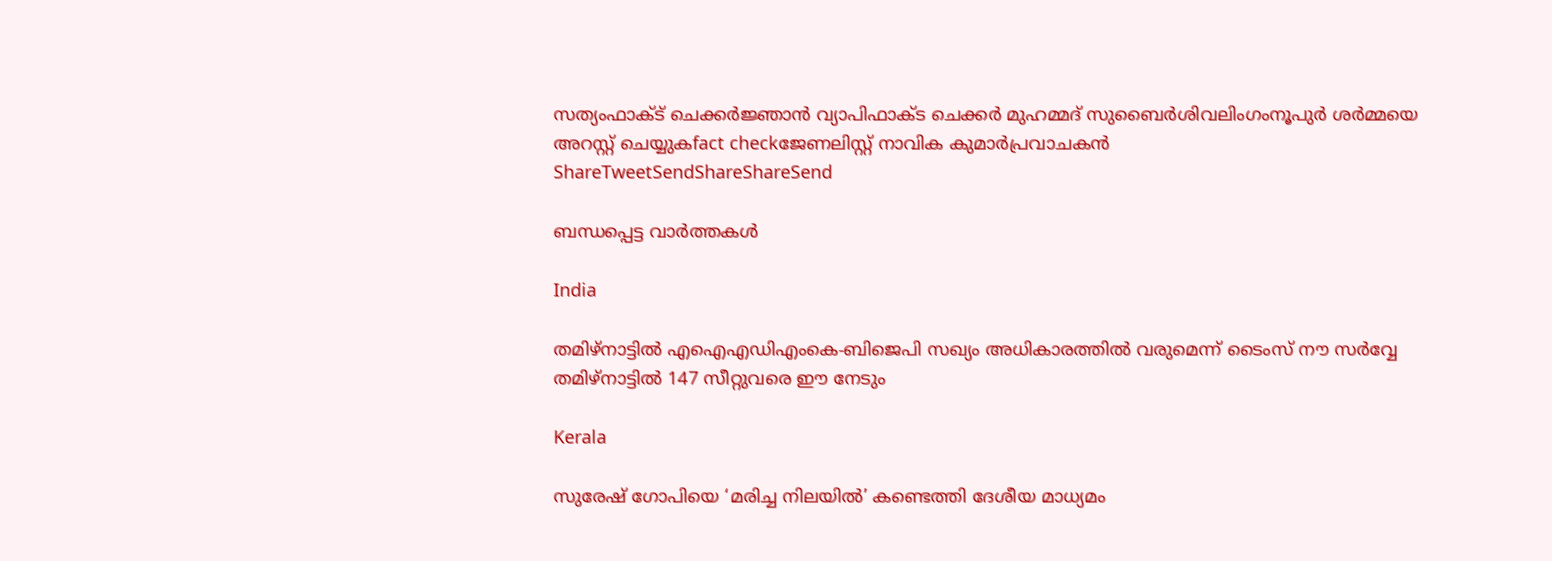സത്യംഫാക്ട് ചെക്കര്‍ജ്ഞാന്‍ വ്യാപിഫാക്ട ചെക്കര്‍ മുഹമ്മദ് സുബൈര്‍ശിവലിംഗംനൂപുര്‍ ശര്‍മ്മയെ അറസ്റ്റ് ചെയ്യുകfact checkജേണലിസ്റ്റ് നാവിക കുമാര്‍പ്രവാചകന്‍
ShareTweetSendShareShareSend

ബന്ധപ്പെട്ട വാര്‍ത്തകള്‍

India

തമിഴ്നാട്ടില്‍ എഐഎഡിഎംകെ-ബിജെപി സഖ്യം അധികാരത്തില്‍ വരുമെന്ന് ടൈംസ് നൗ സര്‍വ്വേ തമിഴ്നാട്ടില്‍ 147 സീറ്റുവരെ ഈ നേടും

Kerala

സുരേഷ് ഗോപിയെ ‘മരിച്ച നിലയില്‍’ കണ്ടെത്തി ദേശീയ മാധ്യമം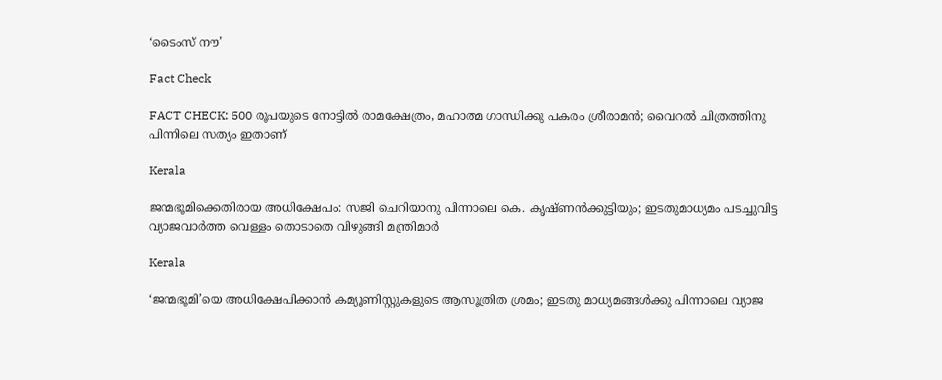‘ടൈംസ് നൗ’

Fact Check

FACT CHECK: 500 രൂപയുടെ നോട്ടില്‍ രാമക്ഷേത്രം, മഹാത്മ ഗാന്ധിക്കു പകരം ശ്രീരാമന്‍; വൈറല്‍ ചിത്രത്തിനു പിന്നിലെ സത്യം ഇതാണ്

Kerala

ജന്മഭൂമിക്കെതിരായ അധിക്ഷേപം: സജി ചെറിയാനു പിന്നാലെ കെ. കൃഷ്ണന്‍ക്കുട്ടിയും; ഇടതുമാധ്യമം പടച്ചുവിട്ട വ്യാജവാര്‍ത്ത വെള്ളം തൊടാതെ വിഴുങ്ങി മന്ത്രിമാര്‍

Kerala

‘ജന്മഭൂമി’യെ അധിക്ഷേപിക്കാന്‍ കമ്യൂണിസ്റ്റുകളുടെ ആസൂത്രിത ശ്രമം; ഇടതു മാധ്യമങ്ങള്‍ക്കു പിന്നാലെ വ്യാജ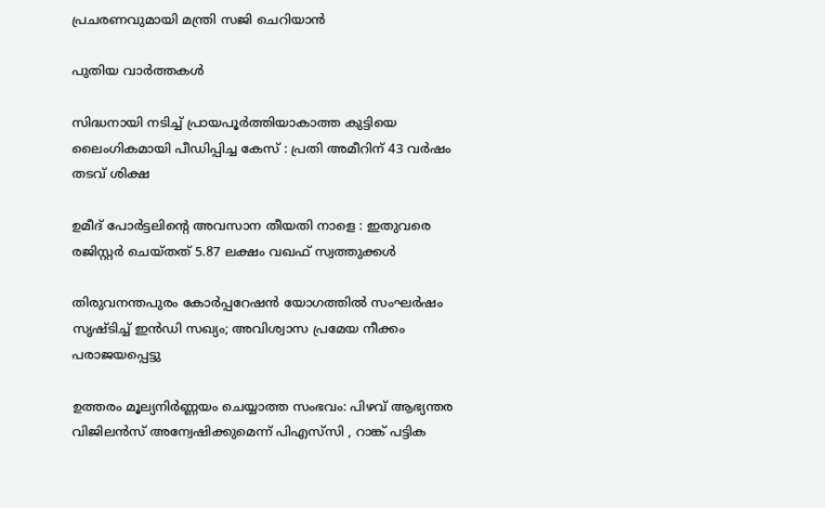പ്രചരണവുമായി മന്ത്രി സജി ചെറിയാന്‍

പുതിയ വാര്‍ത്തകള്‍

സിദ്ധനായി നടിച്ച് പ്രായപൂർത്തിയാകാത്ത കുട്ടിയെ ലൈംഗികമായി പീഡിപ്പിച്ച കേസ് : പ്രതി അമീറിന് 43 വർഷം തടവ് ശിക്ഷ

ഉമീദ് പോർട്ടലിന്റെ അവസാന തീയതി നാളെ : ഇതുവരെ രജിസ്റ്റർ ചെയ്തത് 5.87 ലക്ഷം വഖഫ് സ്വത്തുക്കൾ

തിരുവനന്തപുരം കോർപ്പറേഷൻ യോഗത്തിൽ സംഘർഷം സൃഷ്ടിച്ച് ഇൻഡി സഖ്യം; അവിശ്വാസ പ്രമേയ നീക്കം പരാജയപ്പെട്ടു

ഉത്തരം മൂല്യനിർണ്ണയം ചെയ്യാത്ത സംഭവം: പിഴവ് ആഭ്യന്തര വിജിലൻസ് അന്വേഷിക്കുമെന്ന് പിഎസ്‌സി , റാങ്ക് പട്ടിക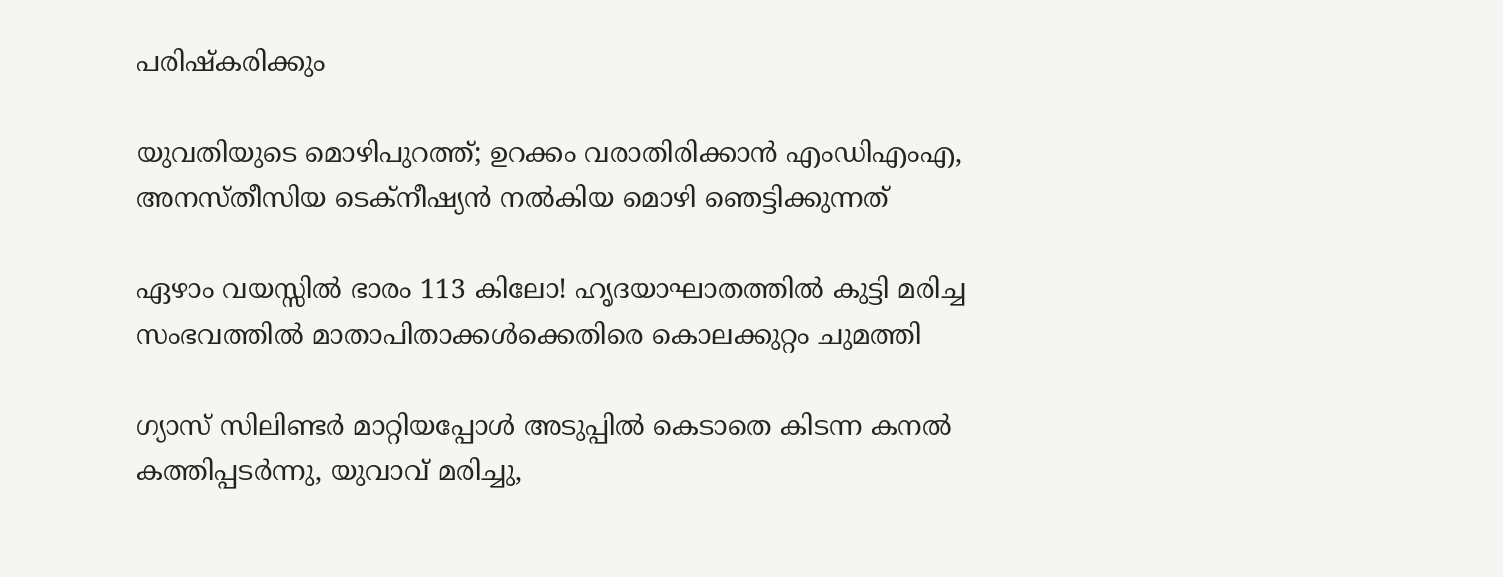പരിഷ്‌കരിക്കും

യുവതിയുടെ മൊഴിപുറത്ത്; ഉറക്കം വരാതിരിക്കാന്‍ എംഡിഎംഎ, അനസ്തീസിയ ടെക്നീഷ്യന്‍ നൽകിയ മൊഴി ഞെട്ടിക്കുന്നത്

ഏഴാം വയസ്സിൽ ഭാരം 113 കിലോ! ഹൃദയാഘാതത്തിൽ കുട്ടി മരിച്ച സംഭവത്തിൽ മാതാപിതാക്കൾക്കെതിരെ കൊലക്കുറ്റം ചുമത്തി

ഗ്യാസ് സിലിണ്ടർ മാറ്റിയപ്പോൾ അടുപ്പിൽ കെടാതെ കിടന്ന കനൽ കത്തിപ്പടർന്നു, യുവാവ് മരിച്ചു,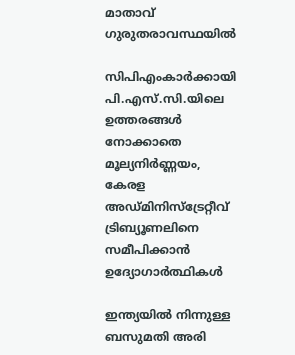മാതാവ് ഗുരുതരാവസ്ഥയിൽ

സിപിഎംകാർക്കായി പി.എസ്.സി.യിലെ ഉത്തരങ്ങൾ നോക്കാതെ മൂല്യനിര്‍ണ്ണയം, കേരള അഡ്മിനിസ്ട്രേറ്റീവ് ട്രിബ്യൂണലിനെ സമീപിക്കാൻ ഉദ്യോഗാർത്ഥികൾ

ഇന്ത്യയിൽ നിന്നുള്ള ബസുമതി അരി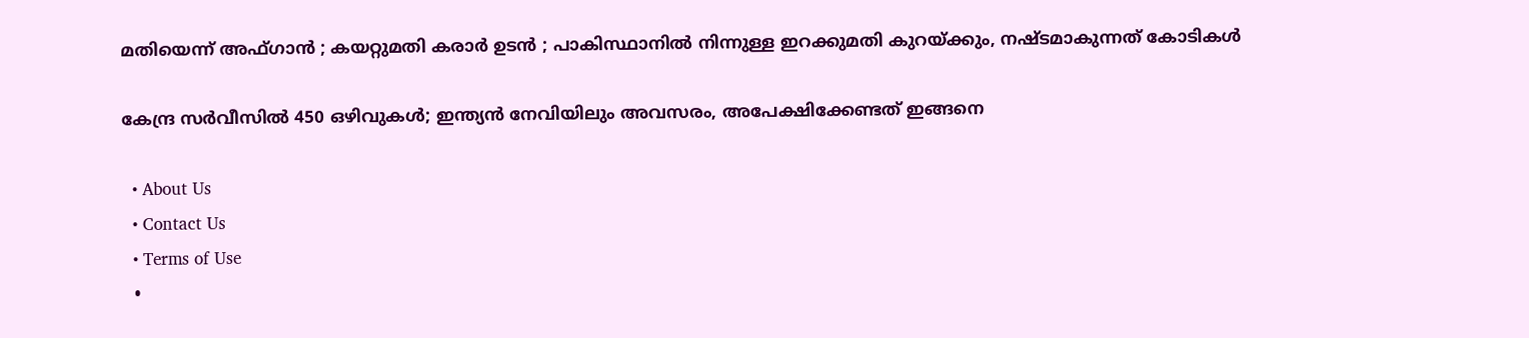മതിയെന്ന് അഫ്ഗാൻ ; കയറ്റുമതി കരാർ ഉടൻ ; പാകിസ്ഥാനിൽ നിന്നുള്ള ഇറക്കുമതി കുറയ്‌ക്കും, നഷ്ടമാകുന്നത് കോടികൾ

കേന്ദ്ര സർവീസിൽ 450 ഒഴിവുകൾ; ഇന്ത്യൻ നേവിയിലും അവസരം, അപേക്ഷിക്കേണ്ടത് ഇങ്ങനെ

  • About Us
  • Contact Us
  • Terms of Use
  •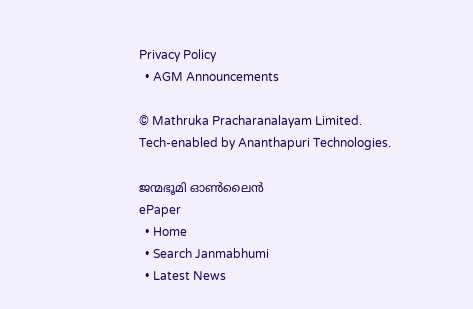Privacy Policy
  • AGM Announcements

© Mathruka Pracharanalayam Limited.
Tech-enabled by Ananthapuri Technologies.

ജന്മഭൂമി ഓണ്‍ലൈന്‍
ePaper
  • Home
  • Search Janmabhumi
  • Latest News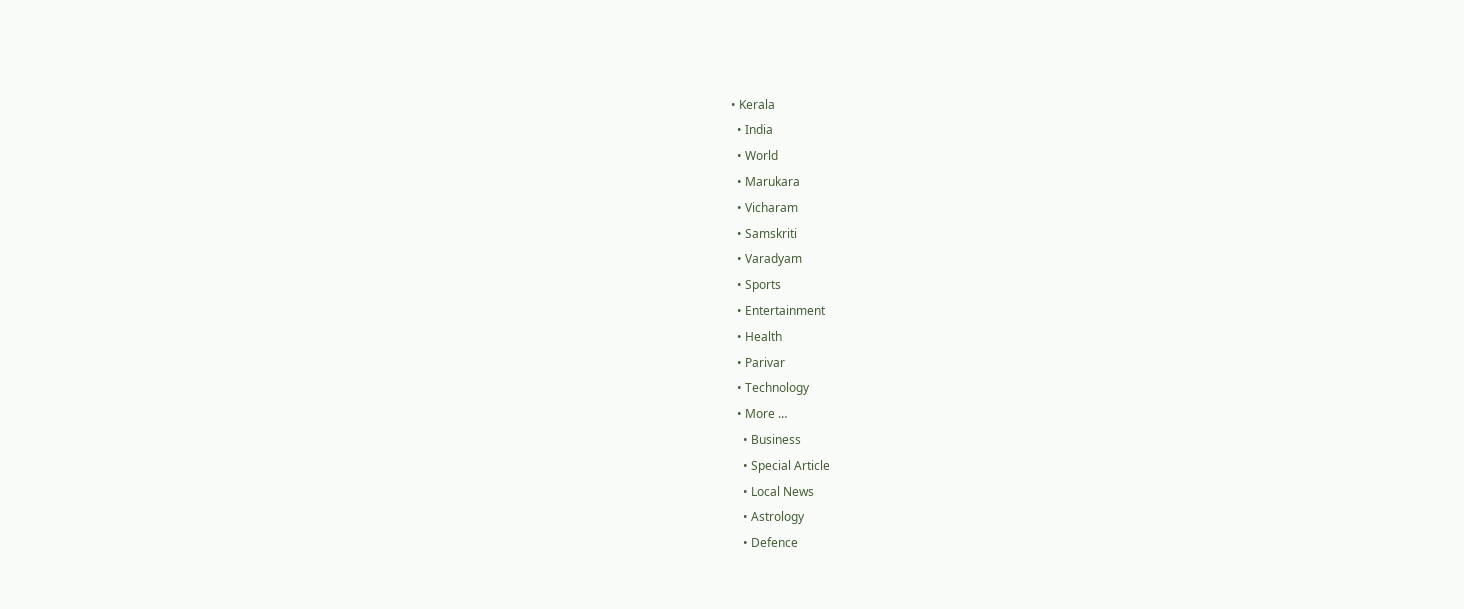• Kerala
  • India
  • World
  • Marukara
  • Vicharam
  • Samskriti
  • Varadyam
  • Sports
  • Entertainment
  • Health
  • Parivar
  • Technology
  • More …
    • Business
    • Special Article
    • Local News
    • Astrology
    • Defence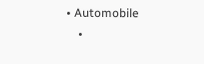• Automobile
    •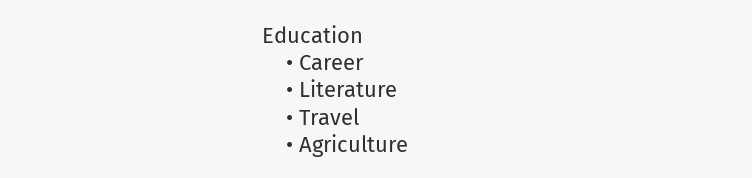Education
    • Career
    • Literature
    • Travel
    • Agriculture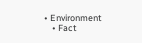• Environment
    • Fact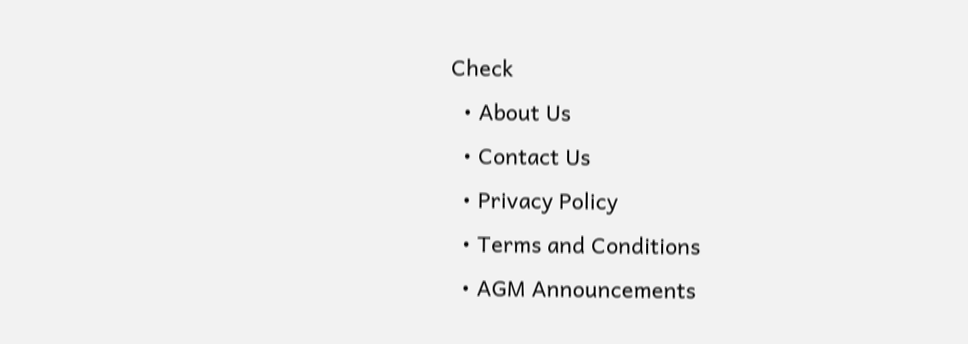Check
  • About Us
  • Contact Us
  • Privacy Policy
  • Terms and Conditions
  • AGM Announcements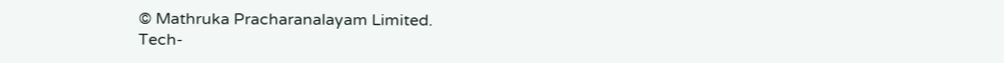© Mathruka Pracharanalayam Limited.
Tech-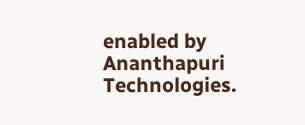enabled by Ananthapuri Technologies.